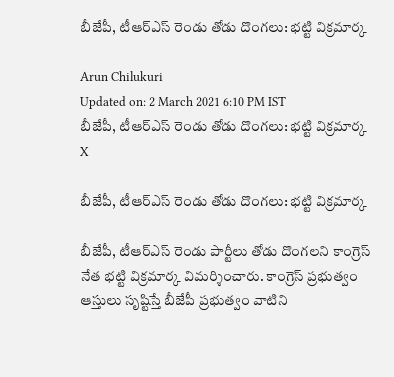బీజేపీ, టీఆర్‌ఎస్ రెండు తోడు దొంగలు: భట్టి విక్రమార్క

Arun Chilukuri
Updated on: 2 March 2021 6:10 PM IST
బీజేపీ, టీఆర్‌ఎస్ రెండు తోడు దొంగలు: భట్టి విక్రమార్క
X

బీజేపీ, టీఆర్‌ఎస్ రెండు తోడు దొంగలు: భట్టి విక్రమార్క

బీజేపీ, టీఆర్‌ఎస్ రెండు పార్టీలు తోడు దొంగలని కాంగ్రెస్‌ నేత భట్టి విక్రమార్క విమర్శించారు. కాంగ్రెస్ ప్రభుత్వం ఆస్తులు సృష్టిస్తే బీజేపీ ప్రభుత్వం వాటిని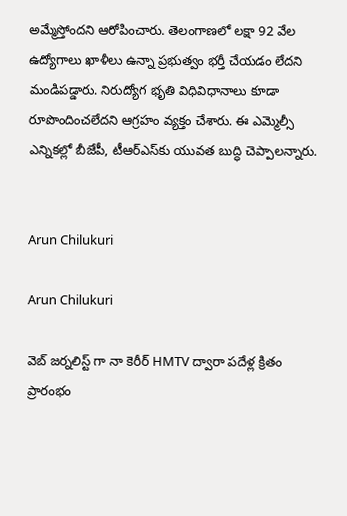అమ్మేస్తోందని ఆరోపించారు. తెలంగాణలో లక్షా 92 వేల ఉద్యోగాలు ఖాళీలు ఉన్నా ప్రభుత్వం భర్తీ చేయడం లేదని మండిపడ్డారు. నిరుద్యోగ భృతి విధివిధానాలు కూడా రూపొందించలేదని ఆగ్రహం వ్యక్తం చేశారు. ఈ ఎమ్మెల్సీ ఎన్నికల్లో బీజేపీ, టీఆర్‌ఎస్‌కు యువత బుద్ధి చెప్పాలన్నారు.


Arun Chilukuri

Arun Chilukuri

వెబ్ జర్నలిస్ట్ గా నా కెరీర్ HMTV ద్వారా పదేళ్ల క్రితం ప్రారంభం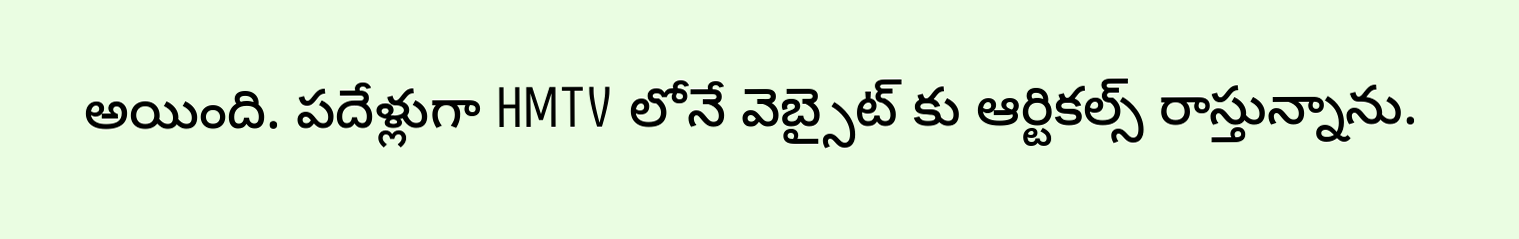అయింది. పదేళ్లుగా HMTV లోనే వెబ్సైట్ కు ఆర్టికల్స్ రాస్తున్నాను.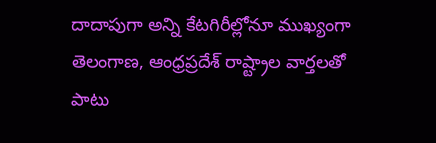దాదాపుగా అన్ని కేటగిరీల్లోనూ ముఖ్యంగా తెలంగాణ, ఆంధ్రప్రదేశ్ రాష్ట్రాల వార్తలతో పాటు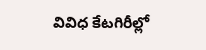వివిధ కేటగిరీల్లో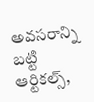అవసరాన్ని బట్టి ఆర్టికల్స్,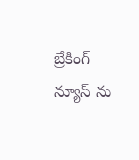బ్రేకింగ్ న్యూస్ ను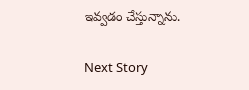ఇవ్వడం చేస్తున్నాను.

Next Story